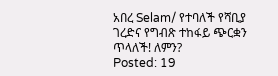አበረ Selam/ የተባለች የሻቢያ ገረድና የግብጽ ተከፋይ ጭርቋን ጥላለች! ለምን?
Posted: 19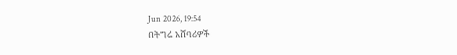Jun 2026, 19:54
በትግሬ አሸባሪዎች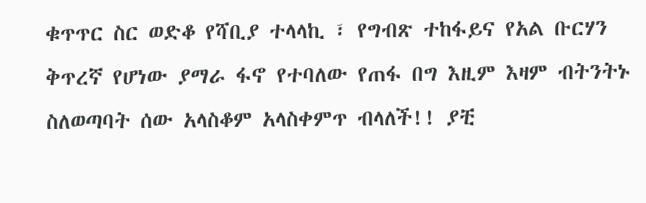ቁጥጥር ስር ወድቆ የሻቢያ ተላላኪ ፣ የግብጽ ተከፋይና የአል ቡርሃን ቅጥረኛ የሆነው ያማራ ፋኖ የተባለው የጠፋ በግ እዚም እዛም ብትንትኑ ስለወጣባት ሰው አላስቆም አላስቀምጥ ብላለች!! ያቺ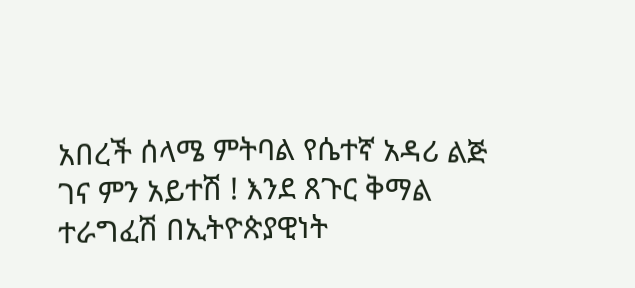አበረች ሰላሜ ምትባል የሴተኛ አዳሪ ልጅ
ገና ምን አይተሽ ! እንደ ጸጉር ቅማል ተራግፈሽ በኢትዮጵያዊነት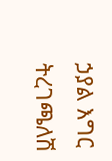ኃያል እግር ትረገጫለሽ